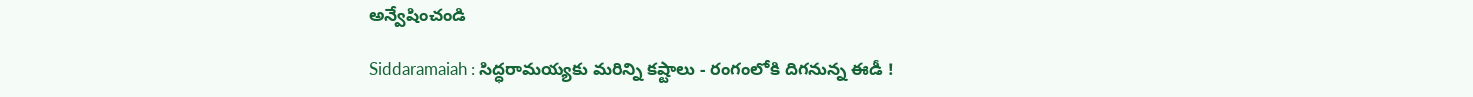అన్వేషించండి

Siddaramaiah : సిద్ధరామయ్యకు మరిన్ని కష్టాలు - రంగంలోకి దిగనున్న ఈడీ !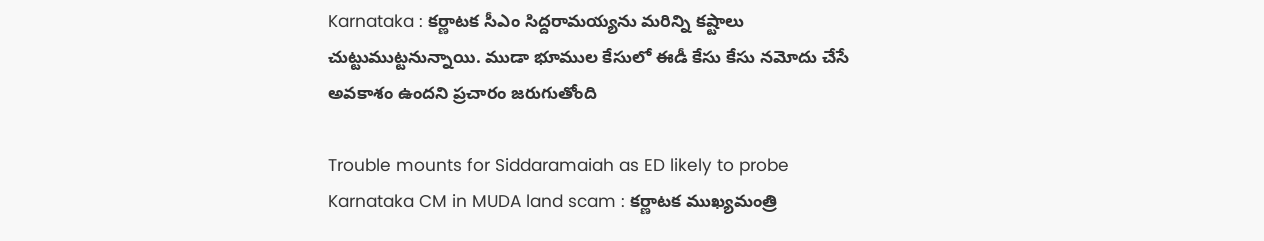Karnataka : కర్ణాటక సీఎం సిద్దరామయ్యను మరిన్ని కష్టాలు చుట్టుముట్టనున్నాయి. ముడా భూముల కేసులో ఈడీ కేసు కేసు నమోదు చేసే అవకాశం ఉందని ప్రచారం జరుగుతోంది

Trouble mounts for Siddaramaiah as ED likely to probe Karnataka CM in MUDA land scam : కర్ణాటక ముఖ్యమంత్రి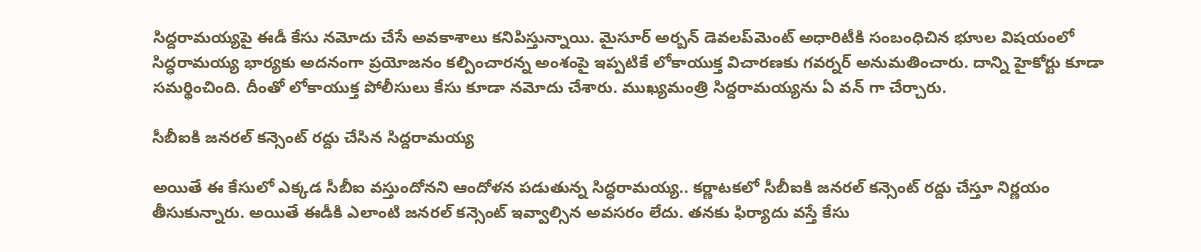సిద్దరామయ్యపై ఈడీ కేసు నమోదు చేసే అవకాశాలు కనిపిస్తున్నాయి. మైసూర్ అర్బన్ డెవలప్‌మెంట్ అధారిటీకి సంబంధిచిన భూుల విషయంలో సిద్ధరామయ్య భార్యకు అదనంగా ప్రయోజనం కల్పించారన్న అంశంపై ఇప్పటికే లోకాయుక్త విచారణకు గవర్నర్ అనుమతించారు. దాన్ని హైకోర్టు కూడా సమర్థించింది. దీంతో లోకాయుక్త పోలీసులు కేసు కూడా నమోదు చేశారు. ముఖ్యమంత్రి సిద్దరామయ్యను ఏ వన్ గా చేర్చారు.

సీబీఐకి జనరల్ కన్సెంట్ రద్దు చేసిన సిద్దరామయ్య

అయితే ఈ కేసులో ఎక్కడ సీబీఐ వస్తుందోనని ఆందోళన పడుతున్న సిద్ధరామయ్య.. కర్ణాటకలో సీబీఐకి జనరల్ కన్సెంట్ రద్దు చేస్తూ నిర్ణయం  తీసుకున్నారు. అయితే ఈడీకి ఎలాంటి జనరల్ కన్సెంట్ ఇవ్వాల్సిన అవసరం లేదు. తనకు ఫిర్యాదు వస్తే కేసు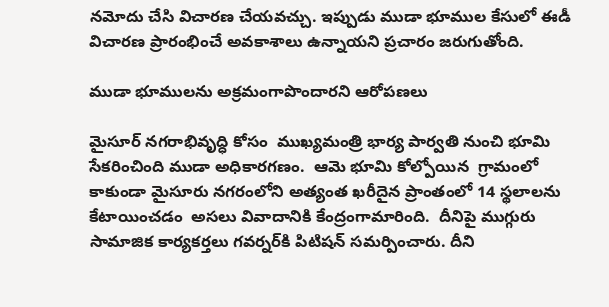నమోదు చేసి విచారణ చేయవచ్చు. ఇప్పుడు ముడా భూముల కేసులో ఈడీ విచారణ ప్రారంభించే అవకాశాలు ఉన్నాయని ప్రచారం జరుగుతోంది.

ముడా భూములను అక్రమంగాపొందారని ఆరోపణలు

మైసూర్ నగరాభివృద్ధి కోసం  ముఖ్యమంత్రి భార్య పార్వతి నుంచి భూమి సేకరించింది ముడా అధికారగణం.  ఆమె భూమి కోల్పోయిన  గ్రామంలో  కాకుండా మైసూరు నగరంలోని అత్యంత ఖరీదైన ప్రాంతంలో 14 స్థలాలను కేటాయించడం  అసలు వివాదానికి కేంద్రంగామారింది.  దీనిపై ముగ్గురు సామాజిక కార్యకర్తలు గవర్నర్‌కి పిటిషన్ సమర్పించారు. దీని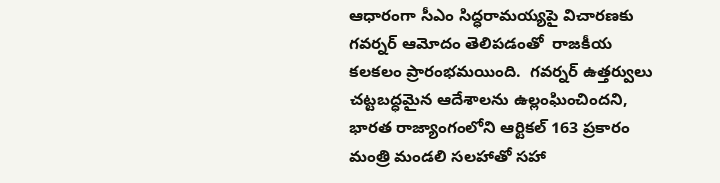ఆధారంగా సీఎం సిద్ధరామయ్యపై విచారణకు గవర్నర్ ఆమోదం తెలిపడంతో  రాజకీయ కలకలం ప్రారంభమయింది.  గవర్నర్ ఉత్తర్వులు చట్టబద్ధమైన ఆదేశాలను ఉల్లంఘించిందని, భారత రాజ్యాంగంలోని ఆర్టికల్ 163 ప్రకారం మంత్రి మండలి సలహాతో సహా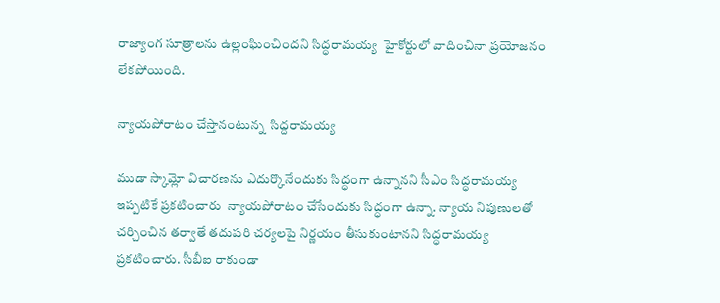రాజ్యాంగ సూత్రాలను ఉల్లంఘించిందని సిద్ధరామయ్య  హైకోర్టులో వాదించినా ప్రయోజనం లేకపోయింది.

న్యాయపోరాటం చేస్తానంటున్న  సిద్దరామయ్య

ముడా స్కామ్లో విచారణను ఎదుర్కొనేందుకు సిద్ధంగా ఉన్నానని సీఎం సిద్ధరామయ్య ఇప్పటికే ప్రకటించారు  న్యాయపోరాటం చేసేందుకు సిద్ధంగా ఉన్నా. న్యాయ నిపుణులతో చర్చించిన తర్వాతే తదుపరి చర్యలపై నిర్ణయం తీసుకుంటానని సిద్ధరామయ్య ప్రకటించారు. సీబీఐ రాకుండా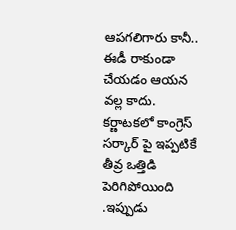ఆపగలిగారు కానీ.. ఈడీ రాకుండా చేయడం ఆయన వల్ల కాదు. కర్ణాటకలో కాంగ్రెస్ సర్కార్ పై ఇప్పటికే తీవ్ర ఒత్తిడి పెరిగిపోయింది .ఇప్పుడు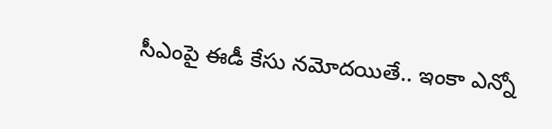సీఎంపై ఈడీ కేసు నమోదయితే.. ఇంకా ఎన్నో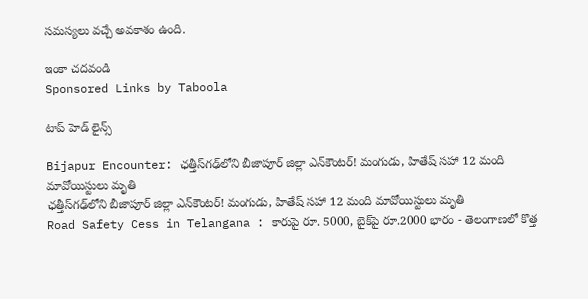సమస్యలు వచ్చే అవకాశం ఉంది.

ఇంకా చదవండి
Sponsored Links by Taboola

టాప్ హెడ్ లైన్స్

Bijapur Encounter: ఛత్తీస్‌గఢ్‌లోని బీజాపూర్ జిల్లా ఎన్‌కౌంటర్‌! మంగుడు, హితేష్‌ సహా 12 మంది మావోయిస్టులు మృతి
ఛత్తీస్‌గఢ్‌లోని బీజాపూర్ జిల్లా ఎన్‌కౌంటర్‌! మంగుడు, హితేష్‌ సహా 12 మంది మావోయిస్టులు మృతి
Road Safety Cess in Telangana : కారుపై రూ. 5000, బైక్‌పై రూ.2000 భారం - తెలంగాణలో కొత్త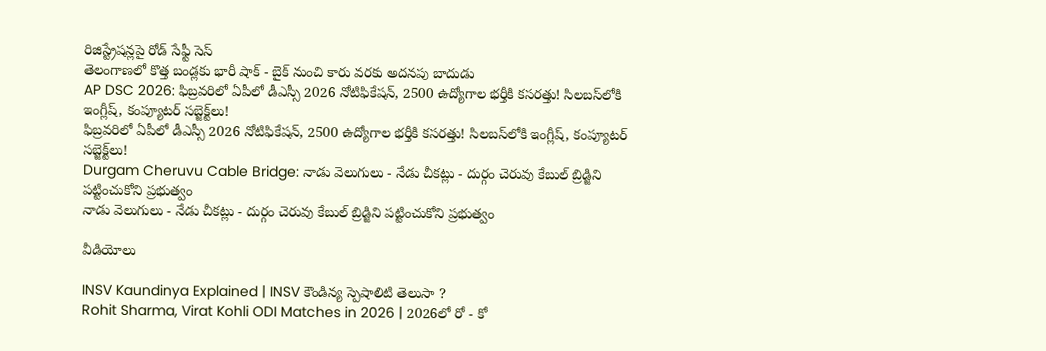రిజిస్ట్రేషన్లపై రోడ్‌ సేఫ్టీ సెస్‌
తెలంగాణలో కొత్త బండ్లకు భారీ షాక్‌ - బైక్‌ నుంచి కారు వరకు అదనపు బాదుడు
AP DSC 2026: ఫిబ్రవరిలో ఏపీలో డీఎస్సీ 2026 నోటిఫికేషన్, 2500 ఉద్యోగాల భర్తీకి కసరత్తు! సిలబస్‌లోకి ఇంగ్లీష్‌, కంప్యూటర్ సబ్జెక్ట్‌లు!
ఫిబ్రవరిలో ఏపీలో డీఎస్సీ 2026 నోటిఫికేషన్, 2500 ఉద్యోగాల భర్తీకి కసరత్తు! సిలబస్‌లోకి ఇంగ్లీష్‌, కంప్యూటర్ సబ్జెక్ట్‌లు!
Durgam Cheruvu Cable Bridge: నాడు వెలుగులు - నేడు చీకట్లు - దుర్గం చెరువు కేబుల్ బ్రిడ్జిని పట్టించుకోని ప్రభుత్వం
నాడు వెలుగులు - నేడు చీకట్లు - దుర్గం చెరువు కేబుల్ బ్రిడ్జిని పట్టించుకోని ప్రభుత్వం

వీడియోలు

INSV Kaundinya Explained | INSV కౌండిన్య స్పెషాలిటి తెలుసా ?
Rohit Sharma, Virat Kohli ODI Matches in 2026 | 2026లో రో - కో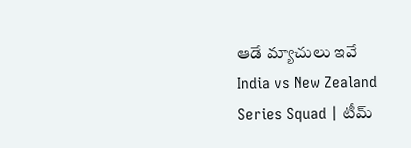ఆడే మ్యాచులు ఇవే
India vs New Zealand Series Squad | టీమ్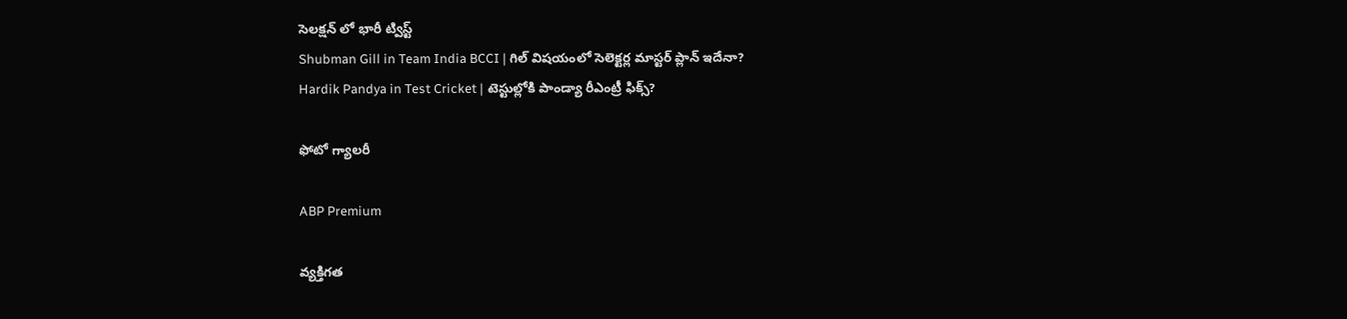సెలక్షన్ లో భారీ ట్విస్ట్
Shubman Gill in Team India BCCI | గిల్ విషయంలో సెలెక్టర్ల మాస్టర్ ప్లాన్ ఇదేనా?
Hardik Pandya in Test Cricket | టెస్టుల్లోకి పాండ్యా రీఎంట్రీ ఫిక్స్?

ఫోటో గ్యాలరీ

ABP Premium

వ్యక్తిగత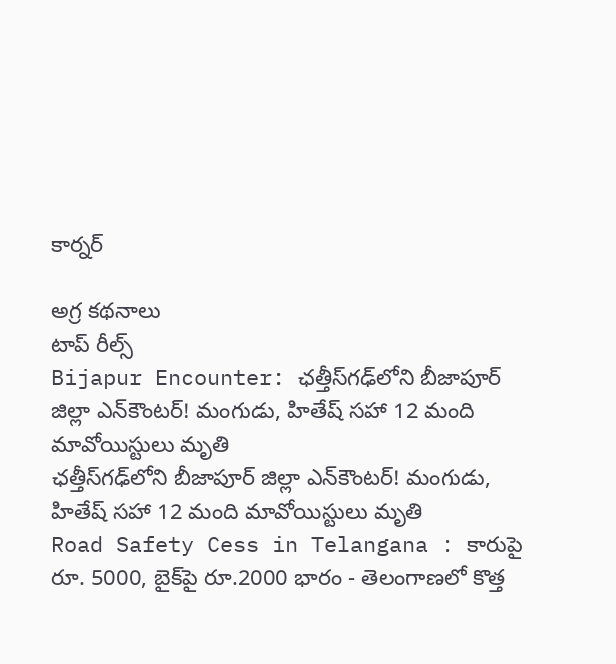కార్నర్

అగ్ర కథనాలు
టాప్ రీల్స్
Bijapur Encounter: ఛత్తీస్‌గఢ్‌లోని బీజాపూర్ జిల్లా ఎన్‌కౌంటర్‌! మంగుడు, హితేష్‌ సహా 12 మంది మావోయిస్టులు మృతి
ఛత్తీస్‌గఢ్‌లోని బీజాపూర్ జిల్లా ఎన్‌కౌంటర్‌! మంగుడు, హితేష్‌ సహా 12 మంది మావోయిస్టులు మృతి
Road Safety Cess in Telangana : కారుపై రూ. 5000, బైక్‌పై రూ.2000 భారం - తెలంగాణలో కొత్త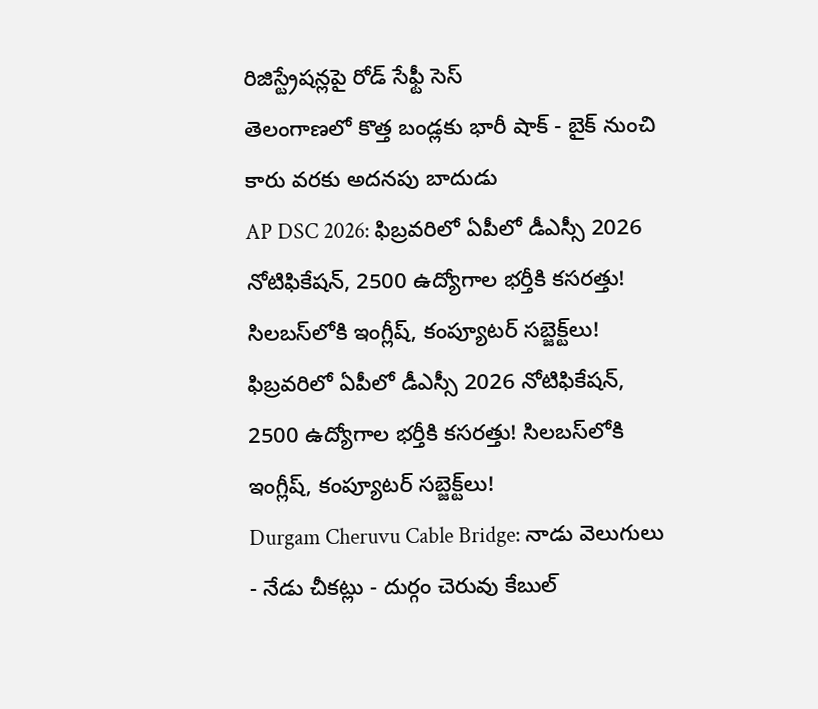రిజిస్ట్రేషన్లపై రోడ్‌ సేఫ్టీ సెస్‌
తెలంగాణలో కొత్త బండ్లకు భారీ షాక్‌ - బైక్‌ నుంచి కారు వరకు అదనపు బాదుడు
AP DSC 2026: ఫిబ్రవరిలో ఏపీలో డీఎస్సీ 2026 నోటిఫికేషన్, 2500 ఉద్యోగాల భర్తీకి కసరత్తు! సిలబస్‌లోకి ఇంగ్లీష్‌, కంప్యూటర్ సబ్జెక్ట్‌లు!
ఫిబ్రవరిలో ఏపీలో డీఎస్సీ 2026 నోటిఫికేషన్, 2500 ఉద్యోగాల భర్తీకి కసరత్తు! సిలబస్‌లోకి ఇంగ్లీష్‌, కంప్యూటర్ సబ్జెక్ట్‌లు!
Durgam Cheruvu Cable Bridge: నాడు వెలుగులు - నేడు చీకట్లు - దుర్గం చెరువు కేబుల్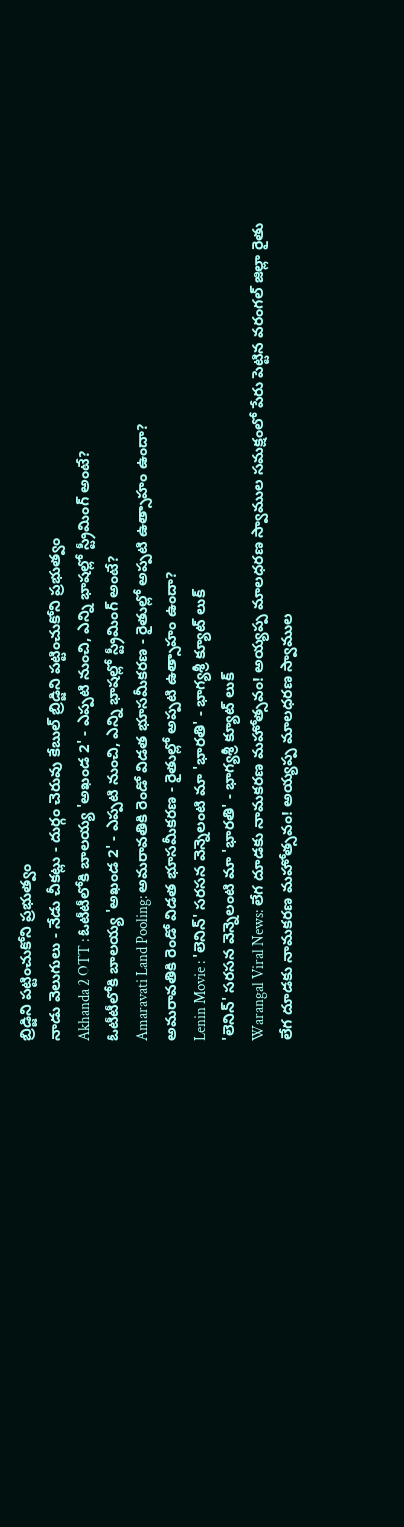బ్రిడ్జిని పట్టించుకోని ప్రభుత్వం
నాడు వెలుగులు - నేడు చీకట్లు - దుర్గం చెరువు కేబుల్ బ్రిడ్జిని పట్టించుకోని ప్రభుత్వం
Akhanda 2 OTT : ఓటీటీలోకి బాలయ్య 'అఖండ 2' - ఎప్పటి నుంచి, ఎన్ని భాషల్లో స్ట్రీమింగ్ అంటే?
ఓటీటీలోకి బాలయ్య 'అఖండ 2' - ఎప్పటి నుంచి, ఎన్ని భాషల్లో స్ట్రీమింగ్ అంటే?
Amaravati Land Pooling: అమరావతికి రెండో విడత భూసమీకరణ - రైతుల్లో అప్పటి ఉత్సాహం ఉందా?
అమరావతికి రెండో విడత భూసమీకరణ - రైతుల్లో అప్పటి ఉత్సాహం ఉందా?
Lenin Movie : 'లెనిన్' సరసన వెన్నెలంటి మా 'భారతి' - భాగ్యశ్రీ క్యూట్ లుక్
'లెనిన్' సరసన వెన్నెలంటి మా 'భారతి' - భాగ్యశ్రీ క్యూట్ లుక్
Warangal Viral News: లేగ దూడకు నామకరణ మహోత్సవం! అయ్యప్ప మాలధరణ స్వాముల సమక్షంలో పేరు పెట్టిన వరంగల్ జిల్లా రైతు
లేగ దూడకు నామకరణ మహోత్సవం! అయ్యప్ప మాలధరణ స్వాముల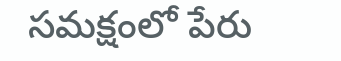సమక్షంలో పేరు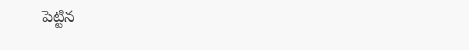పెట్టిన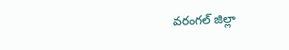వరంగల్ జిల్లా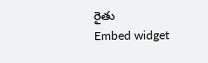రైతు
Embed widget